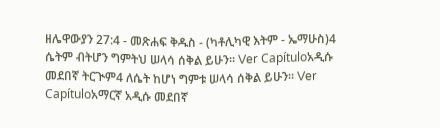ዘሌዋውያን 27:4 - መጽሐፍ ቅዱስ - (ካቶሊካዊ እትም - ኤማሁስ)4 ሴትም ብትሆን ግምትህ ሠላሳ ሰቅል ይሁን። Ver Capítuloአዲሱ መደበኛ ትርጒም4 ለሴት ከሆነ ግምቱ ሠላሳ ሰቅል ይሁን። Ver Capítuloአማርኛ አዲሱ መደበኛ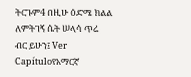ትርጉም4 በዚሁ ዕድሜ ክልል ለምትገኝ ሴት ሠላሳ ጥሬ ብር ይሁን፤ Ver Capítuloየአማርኛ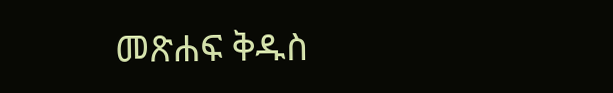መጽሐፍ ቅዱስ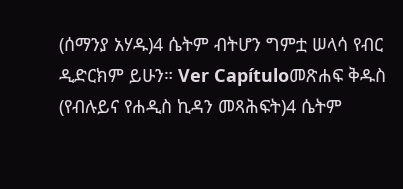(ሰማንያ አሃዱ)4 ሴትም ብትሆን ግምቷ ሠላሳ የብር ዲድርክም ይሁን። Ver Capítuloመጽሐፍ ቅዱስ (የብሉይና የሐዲስ ኪዳን መጻሕፍት)4 ሴትም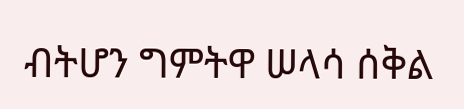ብትሆን ግምትዋ ሠላሳ ሰቅል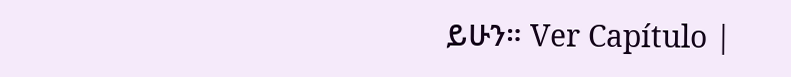ይሁን። Ver Capítulo |